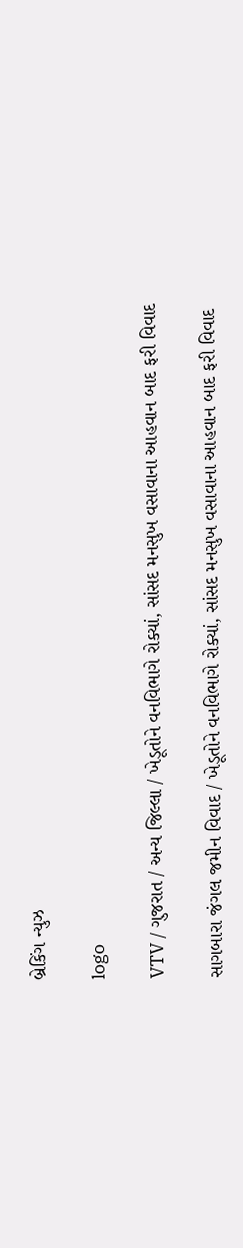બ્રેકિંગ ન્યુઝ

logo

VTV / ગુજરાત / અન્ય જિલ્લા / ખેડૂતોને વનવિભાગે રોક્યાં, સાંસદ મનસુખ વસાવાના આહવાન બાદ ફરી વિવાદ

સાગબારા જંગલ જમીન વિવાદ / ખેડૂતોને વનવિભાગે રોક્યાં, સાંસદ મનસુખ વસાવાના આહવાન બાદ ફરી વિવાદ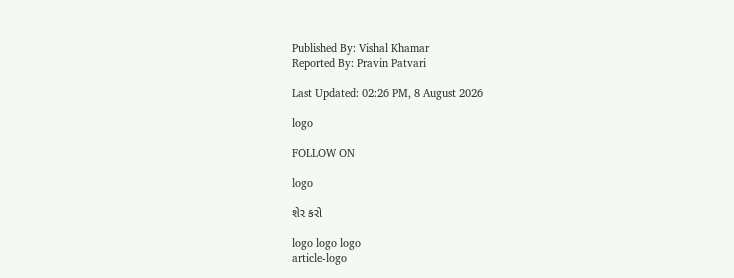Published By: Vishal Khamar
Reported By: Pravin Patvari

Last Updated: 02:26 PM, 8 August 2026

logo

FOLLOW ON

logo

શેર કરો

logo logo logo
article-logo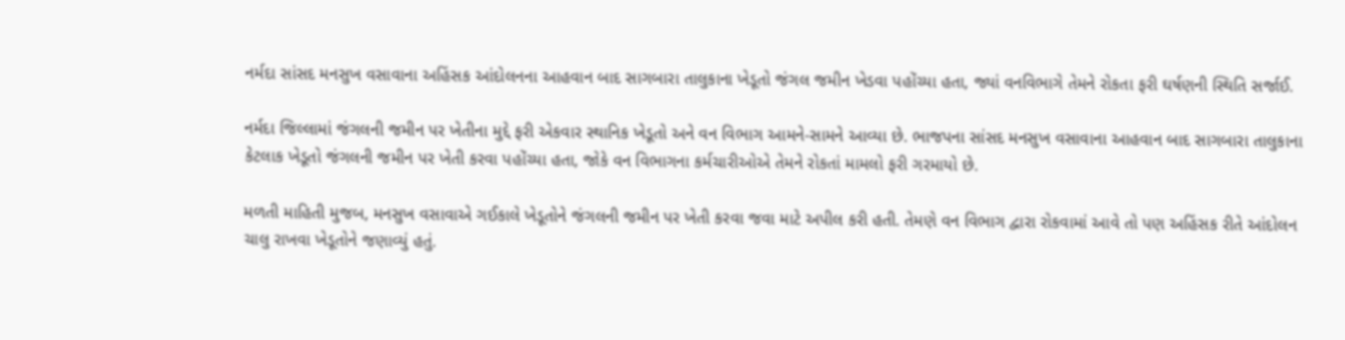નર્મદા સાંસદ મનસુખ વસાવાના અહિંસક આંદોલનના આહવાન બાદ સાગબારા તાલુકાના ખેડૂતો જંગલ જમીન ખેડવા પહોંચ્યા હતા, જ્યાં વનવિભાગે તેમને રોકતા ફરી ઘર્ષણની સ્થિતિ સર્જાઈ.

નર્મદા જિલ્લામાં જંગલની જમીન પર ખેતીના મુદ્દે ફરી એકવાર સ્થાનિક ખેડૂતો અને વન વિભાગ આમને-સામને આવ્યા છે. ભાજપના સાંસદ મનસુખ વસાવાના આહવાન બાદ સાગબારા તાલુકાના કેટલાક ખેડૂતો જંગલની જમીન પર ખેતી કરવા પહોંચ્યા હતા, જોકે વન વિભાગના કર્મચારીઓએ તેમને રોકતાં મામલો ફરી ગરમાયો છે.

મળતી માહિતી મુજબ, મનસુખ વસાવાએ ગઈકાલે ખેડૂતોને જંગલની જમીન પર ખેતી કરવા જવા માટે અપીલ કરી હતી. તેમણે વન વિભાગ દ્વારા રોકવામાં આવે તો પણ અહિંસક રીતે આંદોલન ચાલુ રાખવા ખેડૂતોને જણાવ્યું હતું.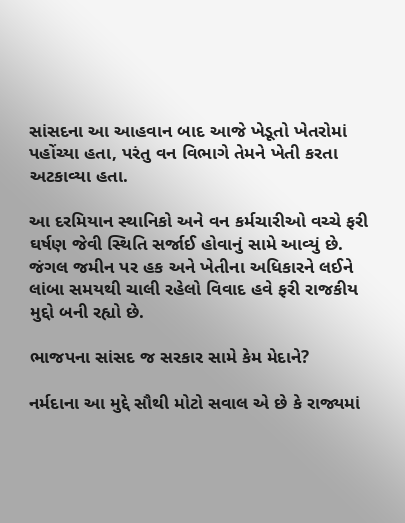સાંસદના આ આહવાન બાદ આજે ખેડૂતો ખેતરોમાં પહોંચ્યા હતા, પરંતુ વન વિભાગે તેમને ખેતી કરતા અટકાવ્યા હતા.

આ દરમિયાન સ્થાનિકો અને વન કર્મચારીઓ વચ્ચે ફરી ઘર્ષણ જેવી સ્થિતિ સર્જાઈ હોવાનું સામે આવ્યું છે. જંગલ જમીન પર હક અને ખેતીના અધિકારને લઈને લાંબા સમયથી ચાલી રહેલો વિવાદ હવે ફરી રાજકીય મુદ્દો બની રહ્યો છે.

ભાજપના સાંસદ જ સરકાર સામે કેમ મેદાને?

નર્મદાના આ મુદ્દે સૌથી મોટો સવાલ એ છે કે રાજ્યમાં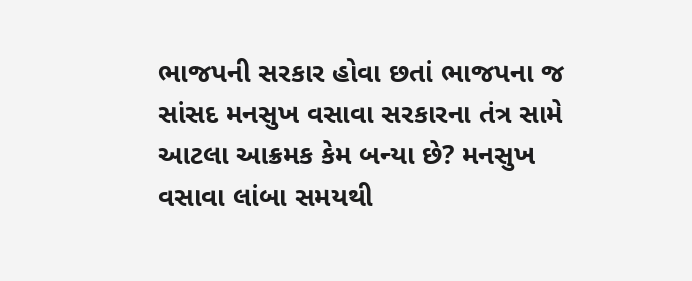ભાજપની સરકાર હોવા છતાં ભાજપના જ સાંસદ મનસુખ વસાવા સરકારના તંત્ર સામે આટલા આક્રમક કેમ બન્યા છે? મનસુખ વસાવા લાંબા સમયથી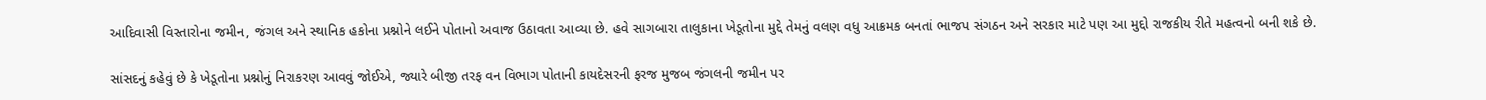આદિવાસી વિસ્તારોના જમીન, જંગલ અને સ્થાનિક હકોના પ્રશ્નોને લઈને પોતાનો અવાજ ઉઠાવતા આવ્યા છે. હવે સાગબારા તાલુકાના ખેડૂતોના મુદ્દે તેમનું વલણ વધુ આક્રમક બનતાં ભાજપ સંગઠન અને સરકાર માટે પણ આ મુદ્દો રાજકીય રીતે મહત્વનો બની શકે છે.

સાંસદનું કહેવું છે કે ખેડૂતોના પ્રશ્નોનું નિરાકરણ આવવું જોઈએ, જ્યારે બીજી તરફ વન વિભાગ પોતાની કાયદેસરની ફરજ મુજબ જંગલની જમીન પર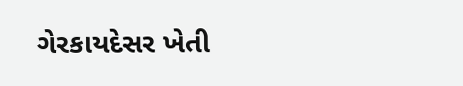ગેરકાયદેસર ખેતી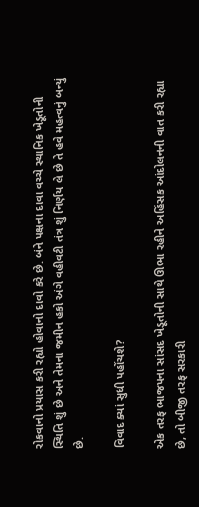રોકવાનો પ્રયાસ કરી રહ્યો હોવાનો દાવો કરે છે. બંને પક્ષના દાવા વચ્ચે સ્થાનિક ખેડૂતોની સ્થિતિ શું છે અને તેમના જમીન હકો અંગે વહીવટી તંત્ર શું નિર્ણય લે છે તે હવે મહત્વનું બન્યું છે.

વિવાદ ક્યાં સુધી પહોંચશે?

એક તરફ ભાજપના સાંસદ ખેડૂતોની સાથે ઊભા રહીને અહિંસક આંદોલનની વાત કરી રહ્યા છે, તો બીજી તરફ સરકારી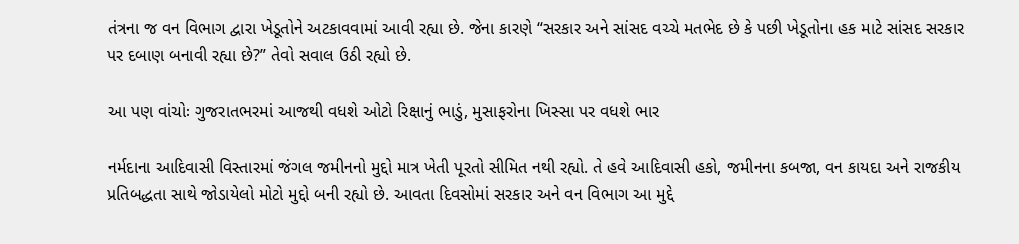તંત્રના જ વન વિભાગ દ્વારા ખેડૂતોને અટકાવવામાં આવી રહ્યા છે. જેના કારણે “સરકાર અને સાંસદ વચ્ચે મતભેદ છે કે પછી ખેડૂતોના હક માટે સાંસદ સરકાર પર દબાણ બનાવી રહ્યા છે?” તેવો સવાલ ઉઠી રહ્યો છે.

આ પણ વાંચોઃ ગુજરાતભરમાં આજથી વધશે ઓટો રિક્ષાનું ભાડું, મુસાફરોના ખિસ્સા પર વધશે ભાર

નર્મદાના આદિવાસી વિસ્તારમાં જંગલ જમીનનો મુદ્દો માત્ર ખેતી પૂરતો સીમિત નથી રહ્યો. તે હવે આદિવાસી હકો, જમીનના કબજા, વન કાયદા અને રાજકીય પ્રતિબદ્ધતા સાથે જોડાયેલો મોટો મુદ્દો બની રહ્યો છે. આવતા દિવસોમાં સરકાર અને વન વિભાગ આ મુદ્દે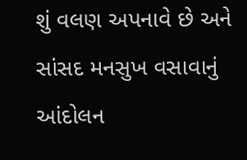શું વલણ અપનાવે છે અને સાંસદ મનસુખ વસાવાનું આંદોલન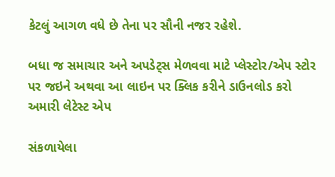કેટલું આગળ વધે છે તેના પર સૌની નજર રહેશે.

બધા જ સમાચાર અને અપડેટ્સ મેળવવા માટે પ્લેસ્ટોર/એપ સ્ટોર પર જઇને અથવા આ લાઇન પર ક્લિક કરીને ડાઉનલોડ કરો અમારી લેટેસ્ટ એપ

સંકળાયેલા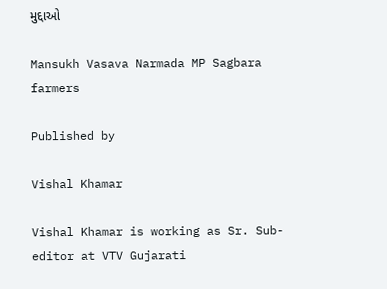મુદ્દાઓ

Mansukh Vasava Narmada MP Sagbara farmers

Published by

Vishal Khamar

Vishal Khamar is working as Sr. Sub-editor at VTV Gujarati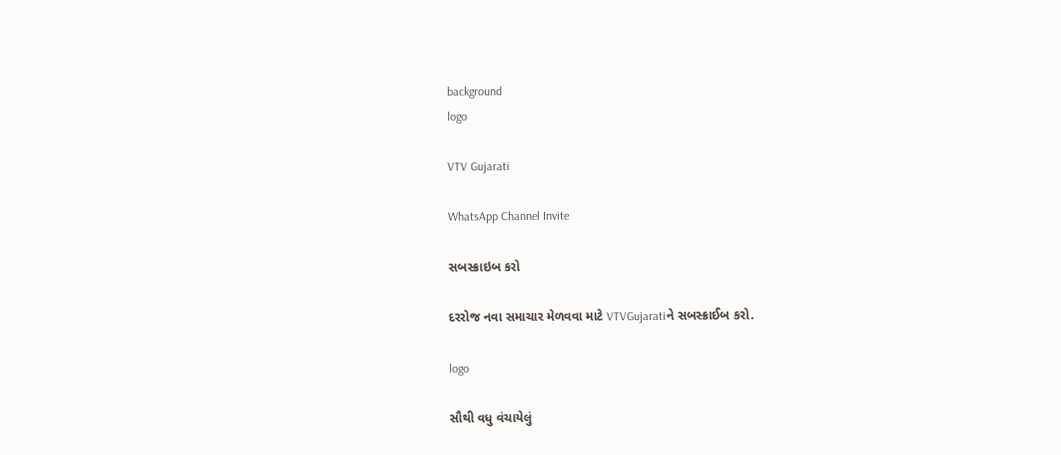background
logo

VTV Gujarati

WhatsApp Channel Invite

સબસ્ક્રાઇબ કરો

દરરોજ નવા સમાચાર મેળવવા માટે VTVGujaratiને સબસ્ક્રાઈબ કરો.

logo

સૌથી વધુ વંચાયેલું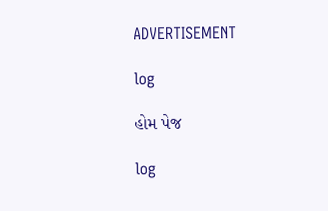ADVERTISEMENT

log

હોમ પેજ

log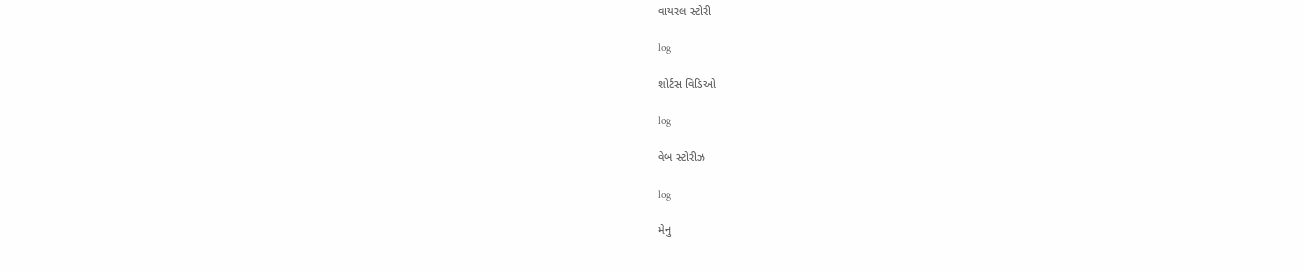વાયરલ સ્ટોરી

log

શોર્ટસ વિડિઓ

log

વેબ સ્ટોરીઝ

log

મેનુ